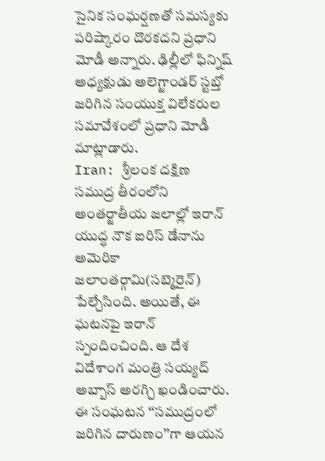సైనిక సంఘర్షణతో సమస్యకు పరిష్కారం దొరకదని ప్రధాని మోడీ అన్నారు. ఢిల్లీలో ఫిన్నిష్ అధ్యక్షుడు అలెగ్జాండర్ స్టబ్తో జరిగిన సంయుక్త విలేకరుల సమావేశంలో ప్రధాని మోడీ మాట్లాడారు.
Iran: శ్రీలంక దక్షిణ సముద్ర తీరంలోని అంతర్జాతీయ జలాల్లో ఇరాన్ యుద్ధ నౌక ఐరిస్ డేనాను అమెరికా జలాంతర్గామి(సబ్మెరైన్) పేల్చేసింది. అయితే, ఈ ఘటనపై ఇరాన్ స్పందించింది. ఆ దేశ విదేశాంగ మంత్రి సయ్యద్ అబ్బాస్ అరగ్చి ఖండించారు. ఈ సంఘటన ‘‘సముద్రంలో జరిగిన దారుణం’’గా ఆయన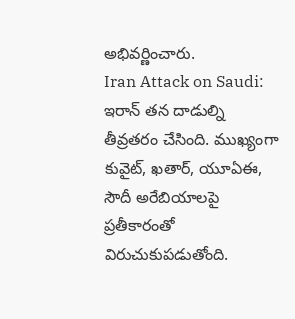అభివర్ణించారు.
Iran Attack on Saudi: ఇరాన్ తన దాడుల్ని తీవ్రతరం చేసింది. ముఖ్యంగా కువైట్, ఖతార్, యూఏఈ, సౌదీ అరేబియాలపై ప్రతీకారంతో విరుచుకుపడుతోంది.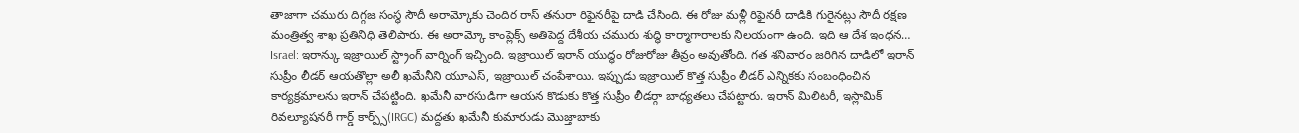తాజాగా చమురు దిగ్గజ సంస్థ సౌదీ అరామ్కోకు చెందిర రాస్ తనురా రిఫైనరీపై దాడి చేసింది. ఈ రోజు మళ్లీ రిఫైనరీ దాడికి గురైనట్లు సౌదీ రక్షణ మంత్రిత్వ శాఖ ప్రతినిధి తెలిపారు. ఈ అరామ్కో కాంప్లెక్స్ అతిపెద్ద దేశీయ చమురు శుద్ధి కార్మాగారాలకు నిలయంగా ఉంది. ఇది ఆ దేశ ఇంధన…
Israel: ఇరాన్కు ఇజ్రాయిల్ స్ట్రాంగ్ వార్నింగ్ ఇచ్చింది. ఇజ్రాయిల్ ఇరాన్ యుద్ధం రోజురోజు తీవ్రం అవుతోంది. గత శనివారం జరిగిన దాడిలో ఇరాన్ సుప్రీం లీడర్ ఆయతొల్లా అలీ ఖమేనీని యూఎస్, ఇజ్రాయిల్ చంపేశాయి. ఇప్పుడు ఇజ్రాయిల్ కొత్త సుప్రీం లీడర్ ఎన్నికకు సంబంధించిన కార్యక్రమాలను ఇరాన్ చేపట్టింది. ఖమేనీ వారసుడిగా ఆయన కొడుకు కొత్త సుప్రీం లీడర్గా బాధ్యతలు చేపట్టారు. ఇరాన్ మిలిటరీ, ఇస్లామిక్ రివల్యూషనరీ గార్డ్ కార్ప్స్(IRGC) మద్దతు ఖమేనీ కుమారుడు మొజ్తాబాకు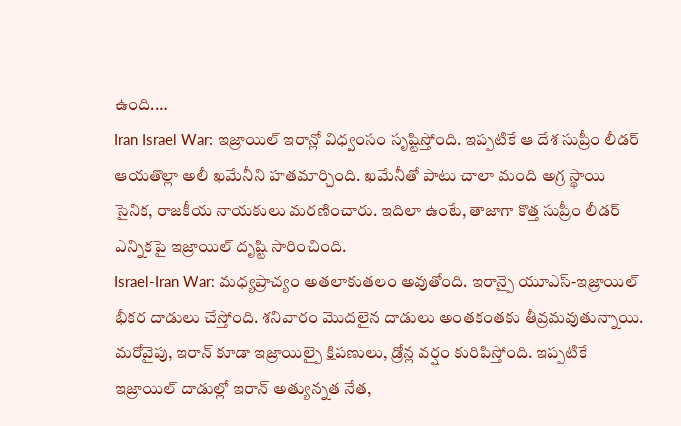ఉంది.…
Iran Israel War: ఇజ్రాయిల్ ఇరాన్లో విధ్వంసం సృష్టిస్తోంది. ఇప్పటికే ఆ దేశ సుప్రీం లీడర్ ఆయతొల్లా అలీ ఖమేనీని హతమార్చింది. ఖమేనీతో పాటు చాలా మంది అగ్ర స్థాయి సైనిక, రాజకీయ నాయకులు మరణించారు. ఇదిలా ఉంటే, తాజాగా కొత్త సుప్రీం లీడర్ ఎన్నికపై ఇజ్రాయిల్ దృష్టి సారించింది.
Israel-Iran War: మధ్యప్రాచ్యం అతలాకుతలం అవుతోంది. ఇరాన్పై యూఎస్-ఇజ్రాయిల్ భీకర దాడులు చేస్తోంది. శనివారం మొదలైన దాడులు అంతకంతకు తీవ్రమవుతున్నాయి. మరోవైపు, ఇరాన్ కూడా ఇజ్రాయిల్పై క్షిపణులు, డ్రోన్ల వర్షం కురిపిస్తోంది. ఇప్పటికే ఇజ్రాయిల్ దాడుల్లో ఇరాన్ అత్యున్నత నేత,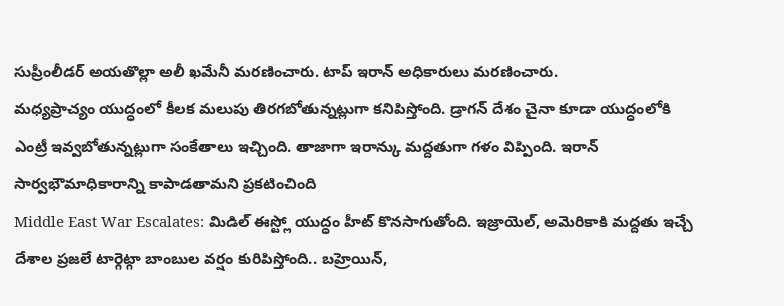సుప్రీంలీడర్ అయతొల్లా అలీ ఖమేనీ మరణించారు. టాప్ ఇరాన్ అధికారులు మరణించారు.
మధ్యప్రాచ్యం యుద్ధంలో కీలక మలుపు తిరగబోతున్నట్లుగా కనిపిస్తోంది. డ్రాగన్ దేశం చైనా కూడా యుద్ధంలోకి ఎంట్రీ ఇవ్వబోతున్నట్లుగా సంకేతాలు ఇచ్చింది. తాజాగా ఇరాన్కు మద్దతుగా గళం విప్పింది. ఇరాన్ సార్వభౌమాధికారాన్ని కాపాడతామని ప్రకటించింది
Middle East War Escalates: మిడిల్ ఈస్ట్లో యుద్ధం హీట్ కొనసాగుతోంది. ఇజ్రాయెల్, అమెరికాకి మద్దతు ఇచ్చే దేశాల ప్రజలే టార్గెట్గా బాంబుల వర్షం కురిపిస్తోంది.. బహ్రెయిన్,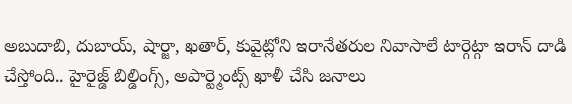అబుదాబి, దుబాయ్, షార్జా, ఖతార్, కువైట్లోని ఇరానేతరుల నివాసాలే టార్గెట్గా ఇరాన్ దాడి చేస్తోంది.. హైరైజ్డ్ బిల్డింగ్స్, అపార్ట్మెంట్స్ ఖాళీ చేసి జనాలు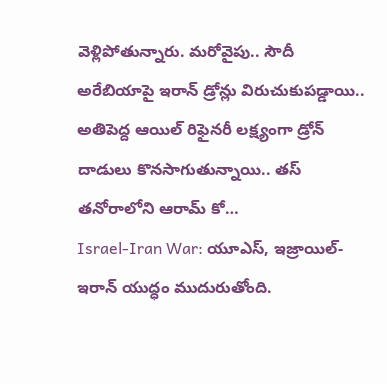వెళ్లిపోతున్నారు. మరోవైపు.. సౌదీ అరేబియాపై ఇరాన్ డ్రోన్లు విరుచుకుపడ్డాయి.. అతిపెద్ద ఆయిల్ రిఫైనరీ లక్ష్యంగా డ్రోన్ దాడులు కొనసాగుతున్నాయి.. తస్ తనోరాలోని ఆరామ్ కో…
Israel-Iran War: యూఎస్, ఇజ్రాయిల్- ఇరాన్ యుద్ధం ముదురుతోంది.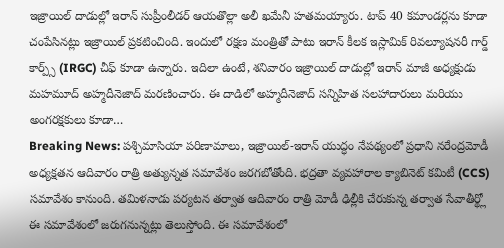ఇజ్రాయిల్ దాడుల్లో ఇరాన్ సుప్రీంలీడర్ ఆయతొల్లా అలీ ఖమేనీ హతమయ్యారు. టాప్ 40 కమాండర్లను కూడా చంపేసినట్లు ఇజ్రాయిల్ ప్రకటించింది. ఇందులో రక్షణ మంత్రితో పాటు ఇరాన్ కీలక ఇస్లామిక్ రివల్యూషనరీ గార్డ్ కార్ప్స్ (IRGC) చీఫ్ కూడా ఉన్నారు. ఇదిలా ఉంటే, శనివారం ఇజ్రాయిల్ దాడుల్లో ఇరాన్ మాజీ అధ్యక్షుడు మహమూద్ అహ్మదీనెజాద్ మరణించారు. ఈ దాడిలో అహ్మదీనెజాద్ సన్నిహిత సలహాదారులు మరియు అంగరక్షకులు కూడా…
Breaking News: పశ్చిమాసియా పరిణామాలు, ఇజ్రాయిల్-ఇరాన్ యుద్ధం నేపథ్యంలో ప్రధాని నరేంద్రమోడీ అధ్యక్షతన ఆదివారం రాత్రి అత్యున్నత సమావేశం జరగబోతోంది. భద్రతా వ్యవహారాల క్యాబినెట్ కమిటీ (CCS) సమావేశం కానుంది. తమిళనాడు పర్యటన తర్వాత ఆదివారం రాత్రి మోడీ ఢిల్లీకి చేరుకున్న తర్వాత సేవాతీర్థ్లో ఈ సమావేశంలో జరుగనున్నట్లు తెలుస్తోంది. ఈ సమావేశంలో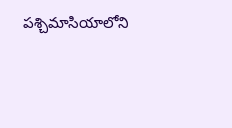పశ్చిమాసియాలోని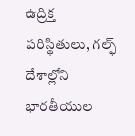ఉద్రిక్త పరిస్థితులు, గల్ఫ్ దేశాల్లోని భారతీయుల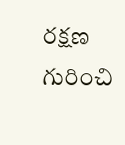రక్షణ గురించి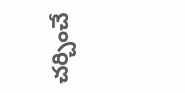చర్చించే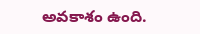అవకాశం ఉంది.